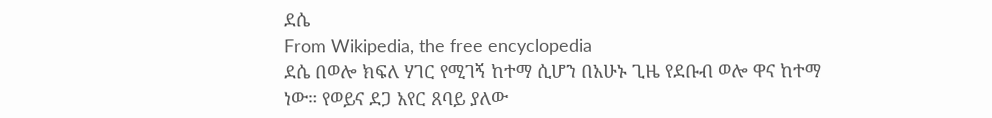ደሴ
From Wikipedia, the free encyclopedia
ደሴ በወሎ ክፍለ ሃገር የሚገኝ ከተማ ሲሆን በአሁኑ ጊዜ የደቡብ ወሎ ዋና ከተማ ነው። የወይና ደጋ አየር ጸባይ ያለው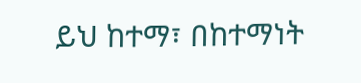ይህ ከተማ፣ በከተማነት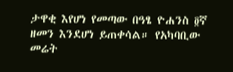ታዋቂ እየሆነ የመጣው በዓፄ ዮሐንስ ፬ኛ ዘመን እንደሆነ ይጠቀሳል። የአካባቢው መሬት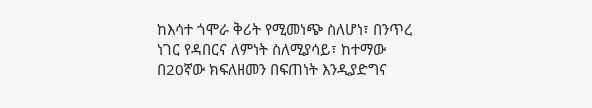ከእሳተ ጎሞራ ቅሪት የሚመነጭ ስለሆነ፣ በንጥረ ነገር የዳበርና ለምነት ስለሚያሳይ፣ ከተማው በ20ኛው ክፍለዘመን በፍጠነት እንዲያድግና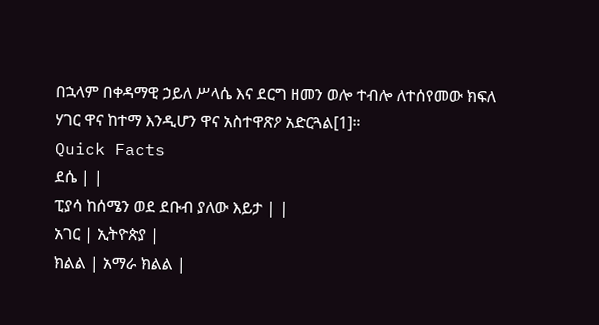በኋላም በቀዳማዊ ኃይለ ሥላሴ እና ደርግ ዘመን ወሎ ተብሎ ለተሰየመው ክፍለ ሃገር ዋና ከተማ እንዲሆን ዋና አስተዋጽዖ አድርጓል[1]።
Quick Facts
ደሴ | |
ፒያሳ ከሰሜን ወደ ደቡብ ያለው እይታ | |
አገር | ኢትዮጵያ |
ክልል | አማራ ክልል |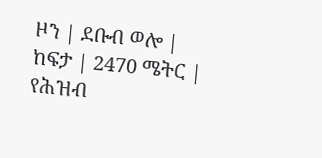ዞን | ደቡብ ወሎ |
ከፍታ | 2470 ሜትር |
የሕዝብ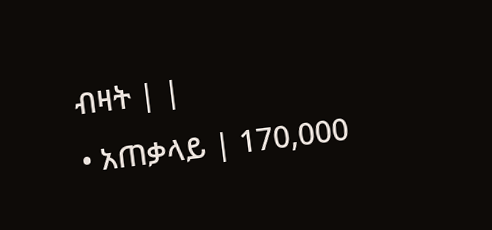ብዛት | |
• አጠቃላይ | 170,000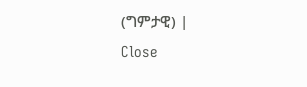(ግምታዊ) |
Close